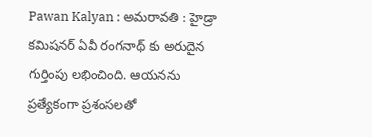Pawan Kalyan : అమరావతి : హైడ్రా కమిషనర్ ఏవీ రంగనాథ్ కు అరుదైన గుర్తింపు లభించింది. ఆయనను ప్రత్యేకంగా ప్రశంసలతో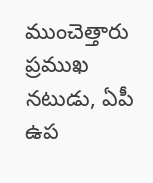ముంచెత్తారు ప్రముఖ నటుడు, ఏపీ ఉప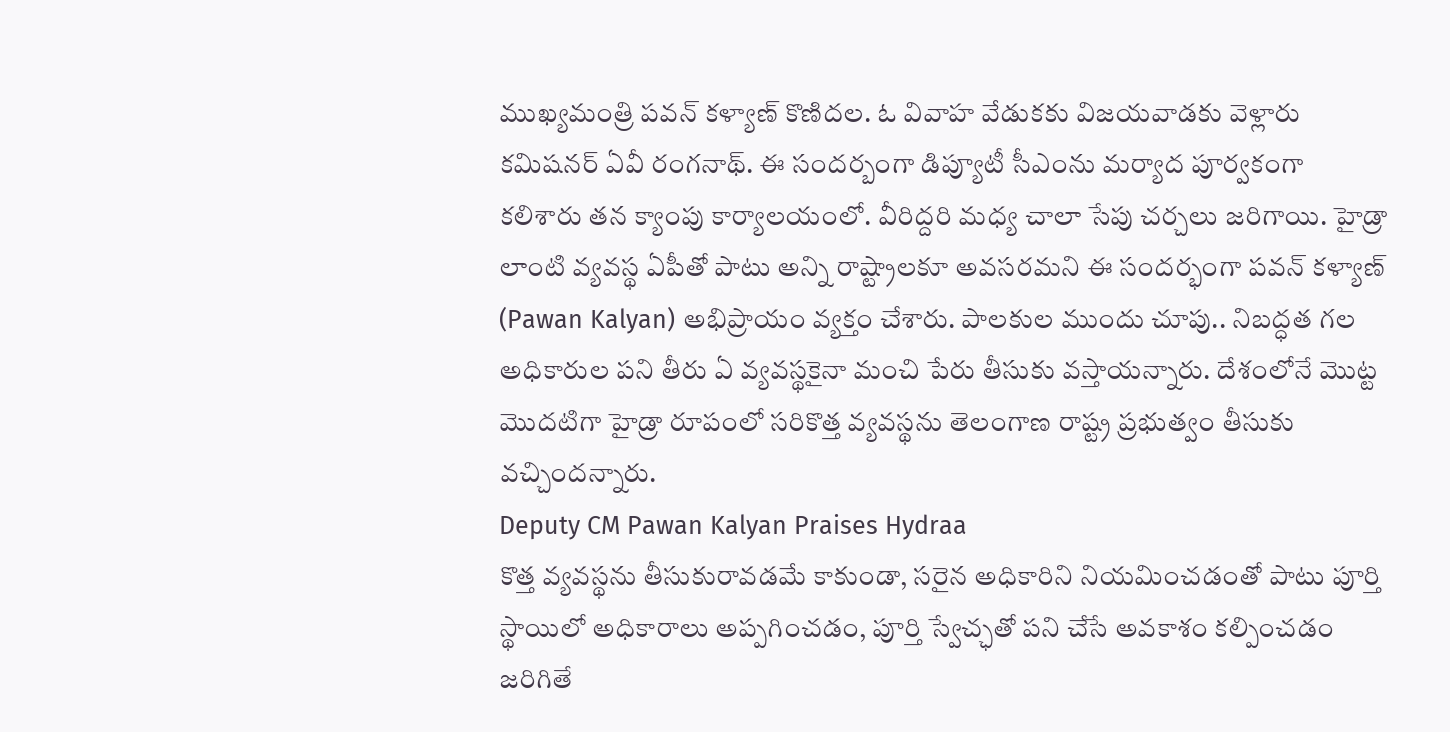ముఖ్యమంత్రి పవన్ కళ్యాణ్ కొణిదల. ఓ వివాహ వేడుకకు విజయవాడకు వెళ్లారు కమిషనర్ ఏవీ రంగనాథ్. ఈ సందర్బంగా డిప్యూటీ సీఎంను మర్యాద పూర్వకంగా కలిశారు తన క్యాంపు కార్యాలయంలో. వీరిద్దరి మధ్య చాలా సేపు చర్చలు జరిగాయి. హైడ్రా లాంటి వ్యవస్థ ఏపీతో పాటు అన్ని రాష్ట్రాలకూ అవసరమని ఈ సందర్భంగా పవన్ కళ్యాణ్ (Pawan Kalyan) అభిప్రాయం వ్యక్తం చేశారు. పాలకుల ముందు చూపు.. నిబద్ధత గల అధికారుల పని తీరు ఏ వ్యవస్థకైనా మంచి పేరు తీసుకు వస్తాయన్నారు. దేశంలోనే మొట్ట మొదటిగా హైడ్రా రూపంలో సరికొత్త వ్యవస్థను తెలంగాణ రాష్ట్ర ప్రభుత్వం తీసుకు వచ్చిందన్నారు.
Deputy CM Pawan Kalyan Praises Hydraa
కొత్త వ్యవస్థను తీసుకురావడమే కాకుండా, సరైన అధికారిని నియమించడంతో పాటు పూర్తి స్థాయిలో అధికారాలు అప్పగించడం, పూర్తి స్వేచ్ఛతో పని చేసే అవకాశం కల్పించడం జరిగితే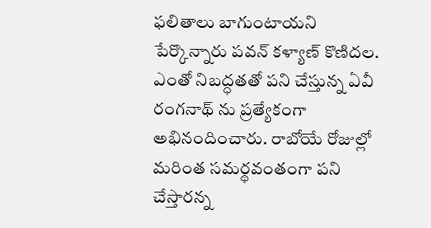ఫలితాలు బాగుంటాయని పేర్కొన్నారు పవన్ కళ్యాణ్ కొణిదల. ఎంతో నిబద్ధతతో పని చేస్తున్న ఏవీ రంగనాథ్ ను ప్రత్యేకంగా అభినందించారు. రాబోయే రోజుల్లో మరింత సమర్థవంతంగా పని చేస్తారన్న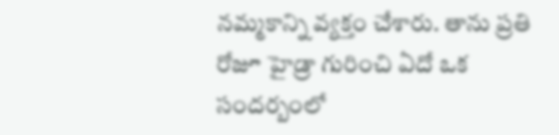నమ్మకాన్ని వ్యక్తం చేశారు. తాను ప్రతి రోజూ హైడ్రా గురించి ఏదో ఒక సందర్బంలో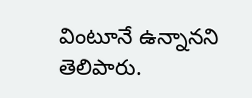వింటూనే ఉన్నానని తెలిపారు.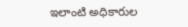ఇలాంటి అధికారుల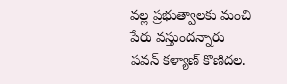వల్ల ప్రభుత్వాలకు మంచి పేరు వస్తుందన్నారు పవన్ కళ్యాణ్ కొణిదల.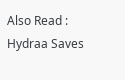Also Read : Hydraa Saves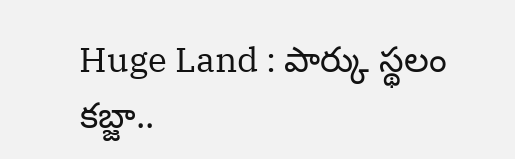Huge Land : పార్కు స్థలం కబ్జా..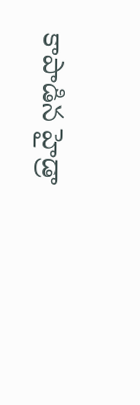కాపాడిన హైడ్రా